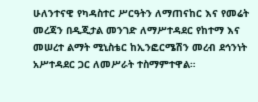ሁለንተናዊ የካዳስተር ሥርዓትን ለማጠናከር እና የመሬት መረጃን በዲጂታል መንገድ ለማሥተዳደር የከተማ እና መሠረተ ልማት ሚኒስቴር ከኢንፎርሜሽን መረብ ደኅንነት አሥተዳደር ጋር ለመሥራት ተስማምተዋል።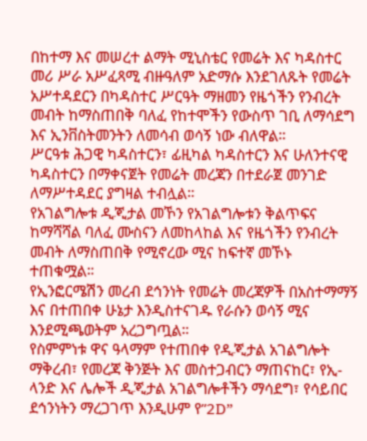በከተማ እና መሠረተ ልማት ሚኒስቴር የመሬት እና ካዳስተር መሪ ሥራ አሥፈጻሚ ብዙዓለም አድማሱ እንደገለጹት የመሬት አሥተዳደርን በካዳስተር ሥርዓት ማዘመን የዜጎችን የንብረት መብት ከማስጠበቅ ባለፈ የከተሞችን የውስጥ ገቢ ለማሳደግ እና ኢንቨስትመንትን ለመሳብ ወሳኝ ነው ብለዋል።
ሥርዓቱ ሕጋዊ ካዳስተርን፣ ፊዚካል ካዳስተርን እና ሁለንተናዊ ካዳስተርን በማቀናጀት የመሬት መረጃን በተደራጀ መንገድ ለማሥተዳደር ያግዛል ተብሏል።
የአገልግሎቱ ዲጂታል መኾን የአገልግሎቱን ቅልጥፍና ከማሻሻል ባለፈ ሙስናን ለመከላከል እና የዜጎችን የንብረት መብት ለማስጠበቅ የሚኖረው ሚና ከፍተኛ መኾኑ ተጠቁሟል።
የኢንፎርሜሽን መረብ ደኅንነት የመሬት መረጃዎች በአስተማማኝ እና በተጠበቀ ሁኔታ እንዲስተናገዱ የራሱን ወሳኝ ሚና እንደሚጫወትም አረጋግጧል።
የስምምነቱ ዋና ዓላማም የተጠበቀ የዲጂታል አገልግሎት ማቅረብ፣ የመረጃ ቅንጅት እና መስተጋብርን ማጠናከር፣ የኢ-ላንድ እና ሌሎች ዲጂታል አገልግሎቶችን ማሳደግ፣ የሳይበር ደኅንነትን ማረጋገጥ እንዲሁም የ”2D”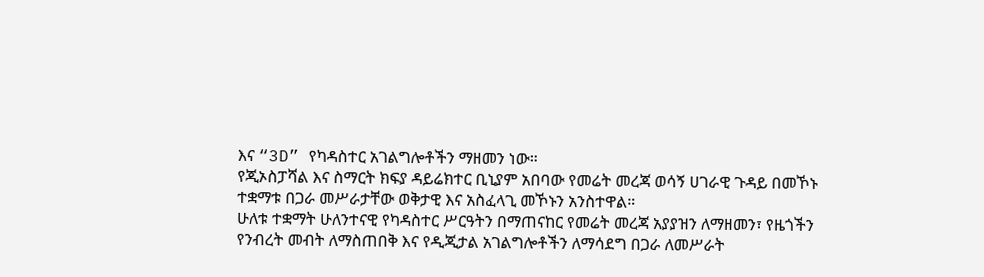እና “3D” የካዳስተር አገልግሎቶችን ማዘመን ነው።
የጂኦስፓሻል እና ስማርት ክፍያ ዳይሬክተር ቢኒያም አበባው የመሬት መረጃ ወሳኝ ሀገራዊ ጉዳይ በመኾኑ ተቋማቱ በጋራ መሥራታቸው ወቅታዊ እና አስፈላጊ መኾኑን አንስተዋል።
ሁለቱ ተቋማት ሁለንተናዊ የካዳስተር ሥርዓትን በማጠናከር የመሬት መረጃ አያያዝን ለማዘመን፣ የዜጎችን የንብረት መብት ለማስጠበቅ እና የዲጂታል አገልግሎቶችን ለማሳደግ በጋራ ለመሥራት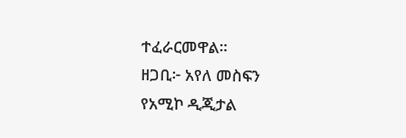ተፈራርመዋል።
ዘጋቢ፦ አየለ መስፍን
የአሚኮ ዲጂታል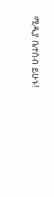ሚዲያ ቤተሰብ ይሁኑ!